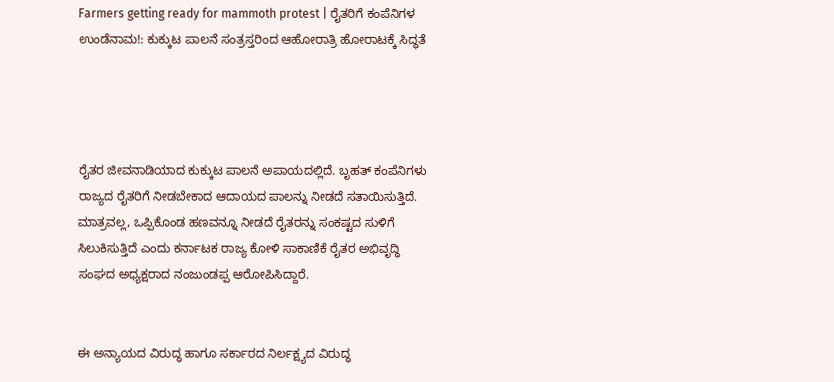Farmers getting ready for mammoth protest | ರೈತರಿಗೆ ಕಂಪೆನಿಗಳ ಉಂಡೆನಾಮ!: ಕುಕ್ಕುಟ ಪಾಲನೆ ಸಂತ್ರಸ್ತರಿಂದ ಆಹೋರಾತ್ರಿ ಹೋರಾಟಕ್ಕೆ ಸಿದ್ಧತೆ




ರೈತರ ಜೀವನಾಡಿಯಾದ ಕುಕ್ಕುಟ ಪಾಲನೆ ಅಪಾಯದಲ್ಲಿದೆ. ಬೃಹತ್ ಕಂಪೆನಿಗಳು ರಾಜ್ಯದ ರೈತರಿಗೆ ನೀಡಬೇಕಾದ ಆದಾಯದ ಪಾಲನ್ನು ನೀಡದೆ ಸತಾಯಿಸುತ್ತಿದೆ. ಮಾತ್ರವಲ್ಲ, ಒಪ್ಪಿಕೊಂಡ ಹಣವನ್ನೂ ನೀಡದೆ ರೈತರನ್ನು ಸಂಕಷ್ಟದ ಸುಳಿಗೆ ಸಿಲುಕಿಸುತ್ತಿದೆ ಎಂದು ಕರ್ನಾಟಕ ರಾಜ್ಯ ಕೋಳಿ ಸಾಕಾಣಿಕೆ ರೈತರ ಅಭಿವೃದ್ಧಿ ಸಂಘದ ಅಧ್ಯಕ್ಷರಾದ ನಂಜುಂಡಪ್ಪ ಆರೋಪಿಸಿದ್ದಾರೆ.


ಈ ಅನ್ಯಾಯದ ವಿರುದ್ಧ ಹಾಗೂ ಸರ್ಕಾರದ ನಿರ್ಲಕ್ಷ್ಯದ ವಿರುದ್ಧ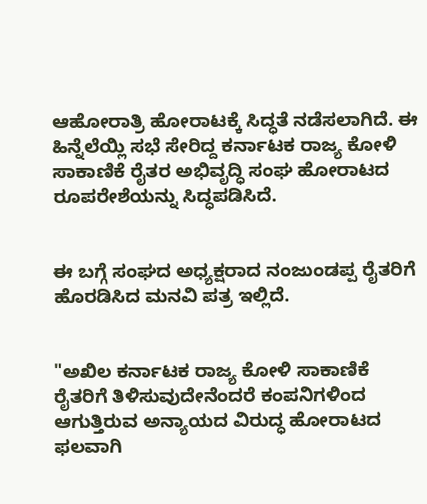ಆಹೋರಾತ್ರಿ ಹೋರಾಟಕ್ಕೆ ಸಿದ್ಧತೆ ನಡೆಸಲಾಗಿದೆ. ಈ ಹಿನ್ನೆಲೆಯ್ಲಿ ಸಭೆ ಸೇರಿದ್ದ ಕರ್ನಾಟಕ ರಾಜ್ಯ ಕೋಳಿ ಸಾಕಾಣಿಕೆ ರೈತರ ಅಭಿವೃದ್ಧಿ ಸಂಘ ಹೋರಾಟದ ರೂಪರೇಶೆಯನ್ನು ಸಿದ್ಧಪಡಿಸಿದೆ.


ಈ ಬಗ್ಗೆ ಸಂಘದ ಅಧ್ಯಕ್ಷರಾದ ನಂಜುಂಡಪ್ಪ ರೈತರಿಗೆ ಹೊರಡಿಸಿದ ಮನವಿ ಪತ್ರ ಇಲ್ಲಿದೆ.


"ಅಖಿಲ ಕರ್ನಾಟಕ ರಾಜ್ಯ ಕೋಳಿ ಸಾಕಾಣಿಕೆ ರೈತರಿಗೆ ತಿಳಿಸುವುದೇನೆಂದರೆ ಕಂಪನಿಗಳಿಂದ ಆಗುತ್ತಿರುವ ಅನ್ಯಾಯದ ವಿರುದ್ಧ ಹೋರಾಟದ ಫಲವಾಗಿ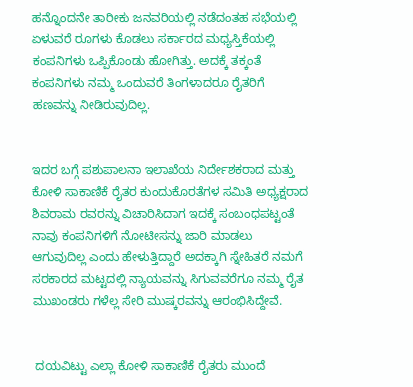ಹನ್ನೊಂದನೇ ತಾರೀಕು ಜನವರಿಯಲ್ಲಿ ನಡೆದಂತಹ ಸಭೆಯಲ್ಲಿ ಏಳುವರೆ ರೂಗಳು ಕೊಡಲು ಸರ್ಕಾರದ ಮಧ್ಯಸ್ತಿಕೆಯಲ್ಲಿ ಕಂಪನಿಗಳು ಒಪ್ಪಿಕೊಂಡು ಹೋಗಿತ್ತು. ಅದಕ್ಕೆ ತಕ್ಕಂತೆ ಕಂಪನಿಗಳು ನಮ್ಮ ಒಂದುವರೆ ತಿಂಗಳಾದರೂ ರೈತರಿಗೆ ಹಣವನ್ನು ನೀಡಿರುವುದಿಲ್ಲ.


ಇದರ ಬಗ್ಗೆ ಪಶುಪಾಲನಾ ಇಲಾಖೆಯ ನಿರ್ದೇಶಕರಾದ ಮತ್ತು ಕೋಳಿ ಸಾಕಾಣಿಕೆ ರೈತರ ಕುಂದುಕೊರತೆಗಳ ಸಮಿತಿ ಅಧ್ಯಕ್ಷರಾದ ಶಿವರಾಮ ರವರನ್ನು ವಿಚಾರಿಸಿದಾಗ ಇದಕ್ಕೆ ಸಂಬಂಧಪಟ್ಟಂತೆ ನಾವು ಕಂಪನಿಗಳಿಗೆ ನೋಟೀಸನ್ನು ಜಾರಿ ಮಾಡಲು ಆಗುವುದಿಲ್ಲ ಎಂದು ಹೇಳುತ್ತಿದ್ದಾರೆ ಅದಕ್ಕಾಗಿ ಸ್ನೇಹಿತರೆ ನಮಗೆ ಸರಕಾರದ ಮಟ್ಟದಲ್ಲಿ ನ್ಯಾಯವನ್ನು ಸಿಗುವವರೆಗೂ ನಮ್ಮ ರೈತ ಮುಖಂಡರು ಗಳೆಲ್ಲ ಸೇರಿ ಮುಷ್ಕರವನ್ನು ಆರಂಭಿಸಿದ್ದೇವೆ.


 ದಯವಿಟ್ಟು ಎಲ್ಲಾ ಕೋಳಿ ಸಾಕಾಣಿಕೆ ರೈತರು ಮುಂದೆ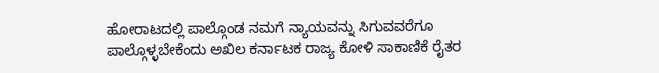ಹೋರಾಟದಲ್ಲಿ ಪಾಲ್ಗೊಂಡ ನಮಗೆ ನ್ಯಾಯವನ್ನು ಸಿಗುವವರೆಗೂ ಪಾಲ್ಗೊಳ್ಳಬೇಕೆಂದು ಅಖಿಲ ಕರ್ನಾಟಕ ರಾಜ್ಯ ಕೋಳಿ ಸಾಕಾಣಿಕೆ ರೈತರ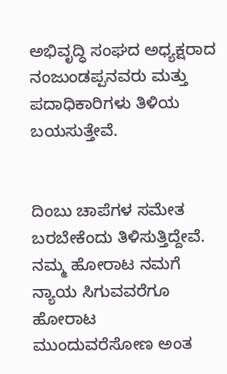ಅಭಿವೃದ್ಧಿ ಸಂಘದ ಅಧ್ಯಕ್ಷರಾದ ನಂಜುಂಡಪ್ಪನವರು ಮತ್ತು ಪದಾಧಿಕಾರಿಗಳು ತಿಳಿಯ ಬಯಸುತ್ತೇವೆ.


ದಿಂಬು ಚಾಪೆಗಳ ಸಮೇತ ಬರಬೇಕೆಂದು ತಿಳಿಸುತ್ತಿದ್ದೇವೆ. ನಮ್ಮ ಹೋರಾಟ ನಮಗೆ ನ್ಯಾಯ ಸಿಗುವವರೆಗೂ ಹೋರಾಟ ಮುಂದುವರೆಸೋಣ ಅಂತ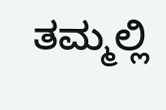ತಮ್ಮಲ್ಲಿ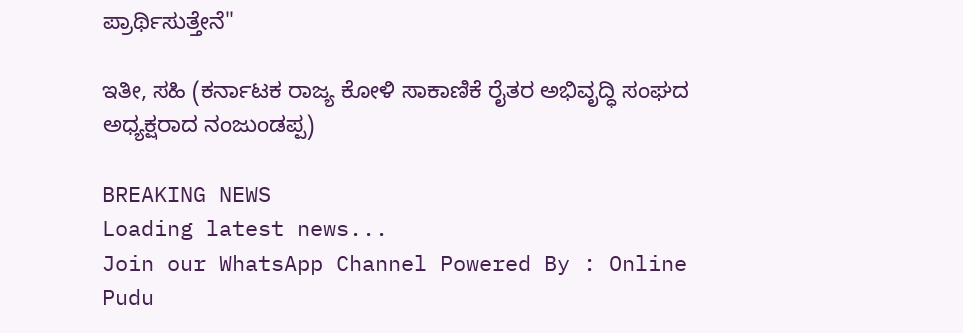ಪ್ರಾರ್ಥಿಸುತ್ತೇನೆ"

ಇತೀ, ಸಹಿ (ಕರ್ನಾಟಕ ರಾಜ್ಯ ಕೋಳಿ ಸಾಕಾಣಿಕೆ ರೈತರ ಅಭಿವೃದ್ಧಿ ಸಂಘದ ಅಧ್ಯಕ್ಷರಾದ ನಂಜುಂಡಪ್ಪ)

BREAKING NEWS
Loading latest news...
Join our WhatsApp Channel Powered By : Online Pudu